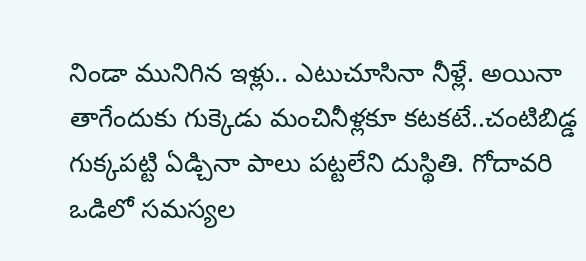నిండా మునిగిన ఇళ్లు.. ఎటుచూసినా నీళ్లే. అయినా తాగేందుకు గుక్కెడు మంచినీళ్లకూ కటకటే..చంటిబిడ్డ గుక్కపట్టి ఏడ్చినా పాలు పట్టలేని దుస్థితి. గోదావరి ఒడిలో సమస్యల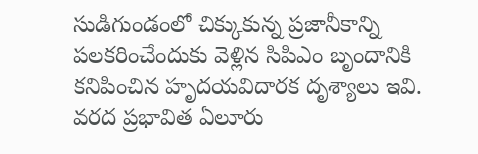సుడిగుండంలో చిక్కుకున్న ప్రజానీకాన్ని పలకరించేందుకు వెళ్లిన సిపిఎం బృందానికి కనిపించిన హృదయవిదారక దృశ్యాలు ఇవి. వరద ప్రభావిత ఏలూరు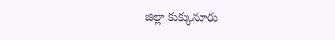జిల్లా కుక్కునూరు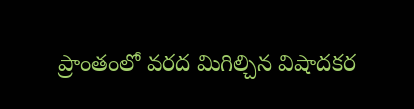ప్రాంతంలో వరద మిగిల్చిన విషాదకర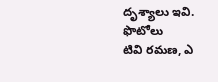దృశ్యాలు ఇవి.
ఫొటోలు
టివి రమణ, ఎ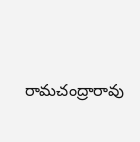రామచంద్రారావు